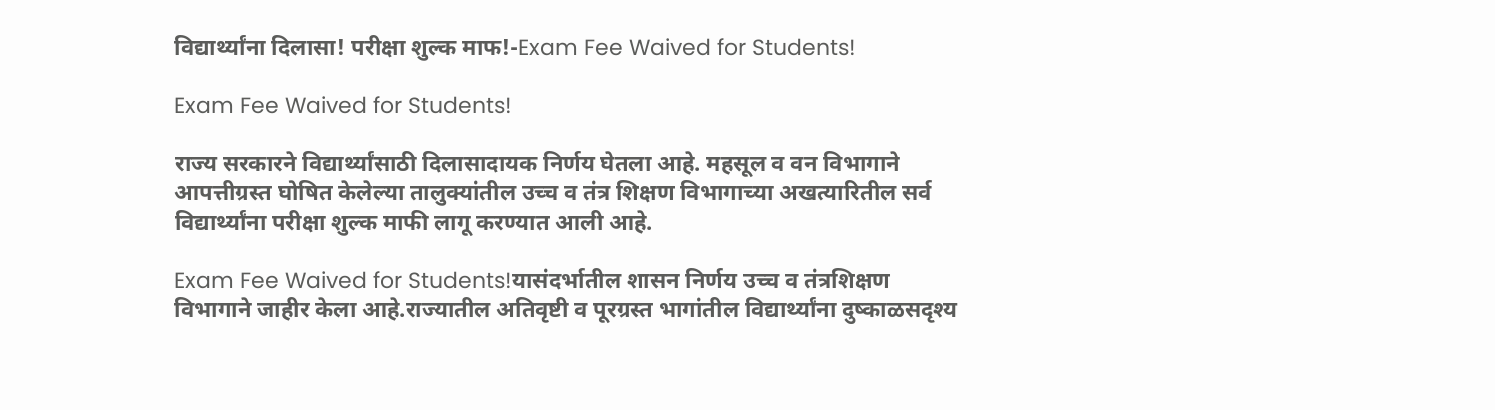विद्यार्थ्यांना दिलासा! परीक्षा शुल्क माफ!-Exam Fee Waived for Students!

Exam Fee Waived for Students!

राज्य सरकारने विद्यार्थ्यांसाठी दिलासादायक निर्णय घेतला आहे. महसूल व वन विभागाने आपत्तीग्रस्त घोषित केलेल्या तालुक्यांतील उच्च व तंत्र शिक्षण विभागाच्या अखत्यारितील सर्व विद्यार्थ्यांना परीक्षा शुल्क माफी लागू करण्यात आली आहे.

Exam Fee Waived for Students!यासंदर्भातील शासन निर्णय उच्च व तंत्रशिक्षण विभागाने जाहीर केला आहे.राज्यातील अतिवृष्टी व पूरग्रस्त भागांतील विद्यार्थ्यांना दुष्काळसदृश्य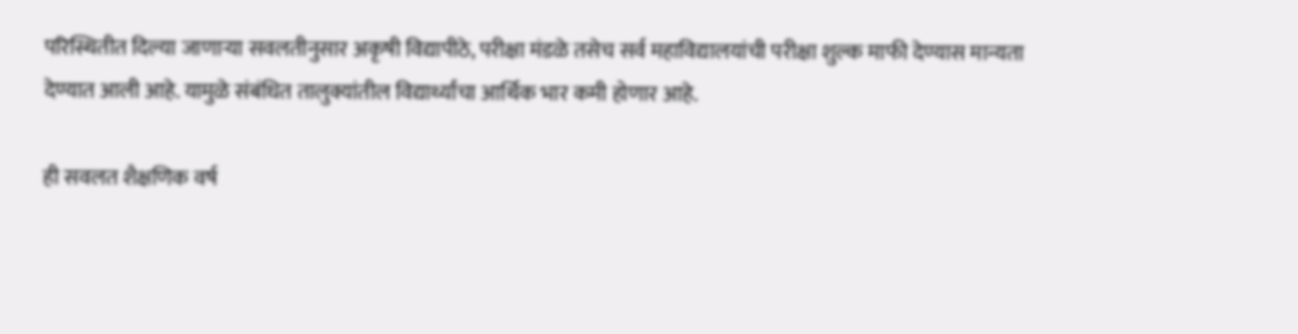परिस्थितीत दिल्या जाणाऱ्या सवलतीनुसार अकृषी विद्यापीठे, परीक्षा मंडळे तसेच सर्व महाविद्यालयांची परीक्षा शुल्क माफी देण्यास मान्यता देण्यात आली आहे. यामुळे संबंधित तालुक्यांतील विद्यार्थ्यांचा आर्थिक भार कमी होणार आहे.

ही सवलत शैक्षणिक वर्ष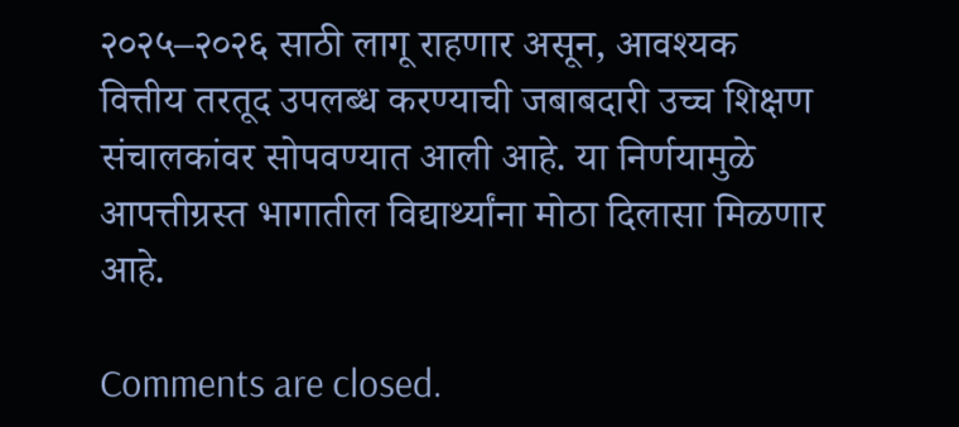२०२५–२०२६ साठी लागू राहणार असून, आवश्यक वित्तीय तरतूद उपलब्ध करण्याची जबाबदारी उच्च शिक्षण संचालकांवर सोपवण्यात आली आहे. या निर्णयामुळे आपत्तीग्रस्त भागातील विद्यार्थ्यांना मोठा दिलासा मिळणार आहे.

Comments are closed.